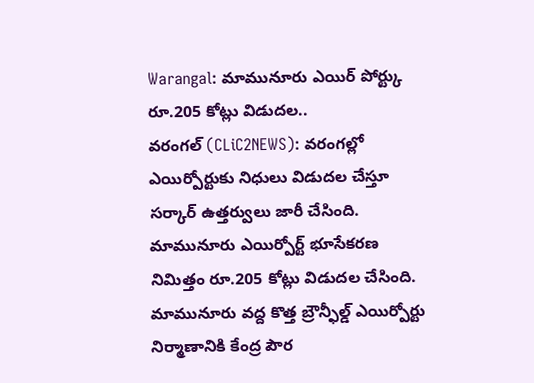Warangal: మామునూరు ఎయిర్ పోర్ట్కు రూ.205 కోట్లు విడుదల..
వరంగల్ (CLiC2NEWS): వరంగల్లో ఎయిర్పోర్టుకు నిధులు విడుదల చేస్తూ సర్కార్ ఉత్తర్వులు జారీ చేసింది. మామునూరు ఎయిర్పోర్ట్ భూసేకరణ నిమిత్తం రూ.205 కోట్లు విడుదల చేసింది. మామునూరు వద్ద కొత్త బ్రౌన్ఫీల్డ్ ఎయిర్పోర్టు నిర్మాణానికి కేంద్ర పౌర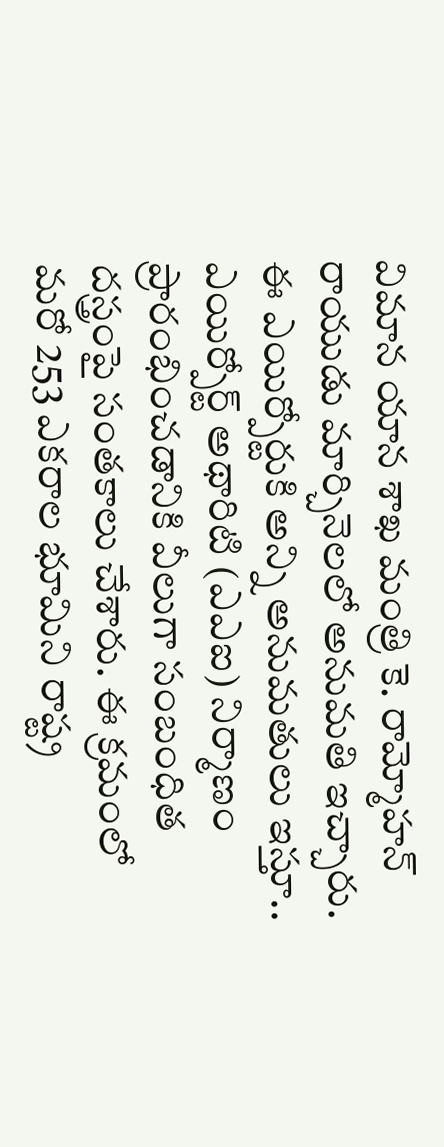విమాన యాన శాఖ మంత్రి కె. రామ్మోహన్ రాయుడు మార్చినెలలో అనుమతి ఇచ్చారు. ఈ ఎయిర్పోర్టుకి అన్ని అనుమతులు ఇస్తూ.. ఎయిర్పోర్ట్ అథారిటి (ఎఎఐ) నిర్మాణం ప్రారంభించడానికి వీలుగా సంబంధిత దస్త్రంపై సంతకాలు చేశారు. ఈ క్రమంలో మరో 253 ఎకరాల భూమిని రాష్ట్ర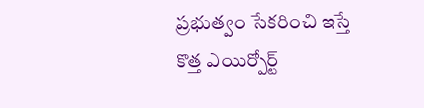ప్రభుత్వం సేకరించి ఇస్తే కొత్త ఎయిర్పోర్ట్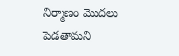నిర్మాణం మొదలు పెడతామని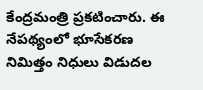కేంద్రమంత్రి ప్రకటించారు. ఈ నేపథ్యంలో భూసేకరణ నిమిత్తం నిధులు విడుదల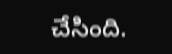చేసింది.